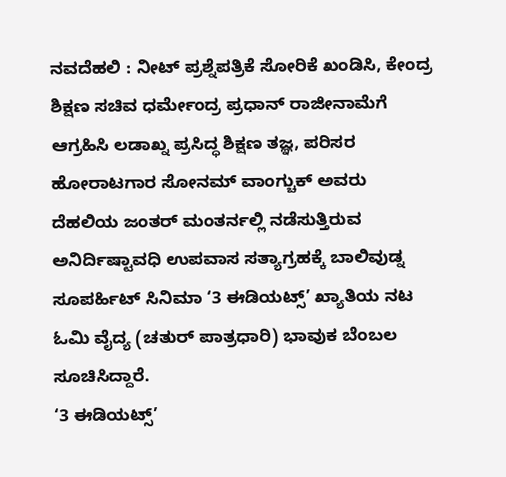ನವದೆಹಲಿ : ನೀಟ್ ಪ್ರಶ್ನೆಪತ್ರಿಕೆ ಸೋರಿಕೆ ಖಂಡಿಸಿ, ಕೇಂದ್ರ ಶಿಕ್ಷಣ ಸಚಿವ ಧರ್ಮೇಂದ್ರ ಪ್ರಧಾನ್ ರಾಜೀನಾಮೆಗೆ ಆಗ್ರಹಿಸಿ ಲಡಾಖ್ನ ಪ್ರಸಿದ್ಧ ಶಿಕ್ಷಣ ತಜ್ಞ, ಪರಿಸರ ಹೋರಾಟಗಾರ ಸೋನಮ್ ವಾಂಗ್ಚುಕ್ ಅವರು ದೆಹಲಿಯ ಜಂತರ್ ಮಂತರ್ನಲ್ಲಿ ನಡೆಸುತ್ತಿರುವ ಅನಿರ್ದಿಷ್ಟಾವಧಿ ಉಪವಾಸ ಸತ್ಯಾಗ್ರಹಕ್ಕೆ ಬಾಲಿವುಡ್ನ ಸೂಪರ್ಹಿಟ್ ಸಿನಿಮಾ ‘3 ಈಡಿಯಟ್ಸ್’ ಖ್ಯಾತಿಯ ನಟ ಓಮಿ ವೈದ್ಯ (ಚತುರ್ ಪಾತ್ರಧಾರಿ) ಭಾವುಕ ಬೆಂಬಲ ಸೂಚಿಸಿದ್ದಾರೆ.
‘3 ಈಡಿಯಟ್ಸ್’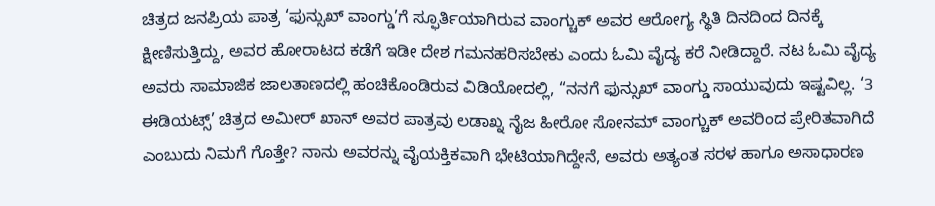ಚಿತ್ರದ ಜನಪ್ರಿಯ ಪಾತ್ರ ‘ಫುನ್ಸುಖ್ ವಾಂಗ್ಡು’ಗೆ ಸ್ಫೂರ್ತಿಯಾಗಿರುವ ವಾಂಗ್ಚುಕ್ ಅವರ ಆರೋಗ್ಯ ಸ್ಥಿತಿ ದಿನದಿಂದ ದಿನಕ್ಕೆ ಕ್ಷೀಣಿಸುತ್ತಿದ್ದು, ಅವರ ಹೋರಾಟದ ಕಡೆಗೆ ಇಡೀ ದೇಶ ಗಮನಹರಿಸಬೇಕು ಎಂದು ಓಮಿ ವೈದ್ಯ ಕರೆ ನೀಡಿದ್ದಾರೆ. ನಟ ಓಮಿ ವೈದ್ಯ ಅವರು ಸಾಮಾಜಿಕ ಜಾಲತಾಣದಲ್ಲಿ ಹಂಚಿಕೊಂಡಿರುವ ವಿಡಿಯೋದಲ್ಲಿ, “ನನಗೆ ಫುನ್ಸುಖ್ ವಾಂಗ್ಡು ಸಾಯುವುದು ಇಷ್ಟವಿಲ್ಲ. ‘3 ಈಡಿಯಟ್ಸ್’ ಚಿತ್ರದ ಅಮೀರ್ ಖಾನ್ ಅವರ ಪಾತ್ರವು ಲಡಾಖ್ನ ನೈಜ ಹೀರೋ ಸೋನಮ್ ವಾಂಗ್ಚುಕ್ ಅವರಿಂದ ಪ್ರೇರಿತವಾಗಿದೆ ಎಂಬುದು ನಿಮಗೆ ಗೊತ್ತೇ? ನಾನು ಅವರನ್ನು ವೈಯಕ್ತಿಕವಾಗಿ ಭೇಟಿಯಾಗಿದ್ದೇನೆ, ಅವರು ಅತ್ಯಂತ ಸರಳ ಹಾಗೂ ಅಸಾಧಾರಣ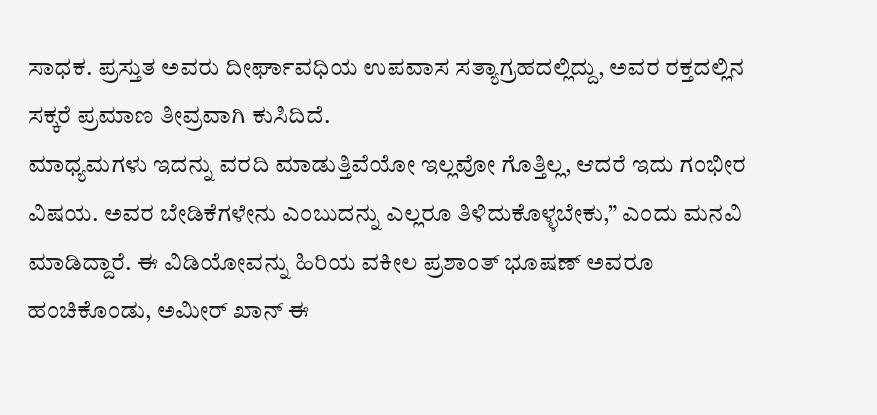ಸಾಧಕ. ಪ್ರಸ್ತುತ ಅವರು ದೀರ್ಘಾವಧಿಯ ಉಪವಾಸ ಸತ್ಯಾಗ್ರಹದಲ್ಲಿದ್ದು, ಅವರ ರಕ್ತದಲ್ಲಿನ ಸಕ್ಕರೆ ಪ್ರಮಾಣ ತೀವ್ರವಾಗಿ ಕುಸಿದಿದೆ.
ಮಾಧ್ಯಮಗಳು ಇದನ್ನು ವರದಿ ಮಾಡುತ್ತಿವೆಯೋ ಇಲ್ಲವೋ ಗೊತ್ತಿಲ್ಲ, ಆದರೆ ಇದು ಗಂಭೀರ ವಿಷಯ. ಅವರ ಬೇಡಿಕೆಗಳೇನು ಎಂಬುದನ್ನು ಎಲ್ಲರೂ ತಿಳಿದುಕೊಳ್ಳಬೇಕು,” ಎಂದು ಮನವಿ ಮಾಡಿದ್ದಾರೆ. ಈ ವಿಡಿಯೋವನ್ನು ಹಿರಿಯ ವಕೀಲ ಪ್ರಶಾಂತ್ ಭೂಷಣ್ ಅವರೂ ಹಂಚಿಕೊಂಡು, ಅಮೀರ್ ಖಾನ್ ಈ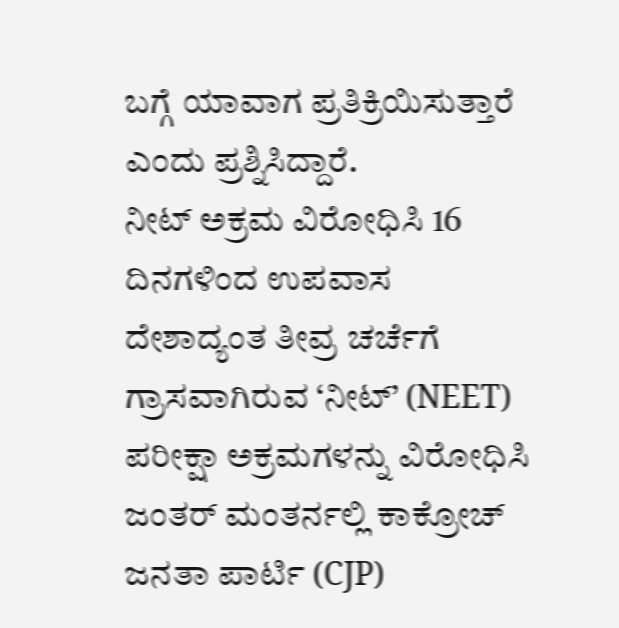ಬಗ್ಗೆ ಯಾವಾಗ ಪ್ರತಿಕ್ರಿಯಿಸುತ್ತಾರೆ ಎಂದು ಪ್ರಶ್ನಿಸಿದ್ದಾರೆ.
ನೀಟ್ ಅಕ್ರಮ ವಿರೋಧಿಸಿ 16 ದಿನಗಳಿಂದ ಉಪವಾಸ
ದೇಶಾದ್ಯಂತ ತೀವ್ರ ಚರ್ಚೆಗೆ ಗ್ರಾಸವಾಗಿರುವ ‘ನೀಟ್’ (NEET) ಪರೀಕ್ಷಾ ಅಕ್ರಮಗಳನ್ನು ವಿರೋಧಿಸಿ ಜಂತರ್ ಮಂತರ್ನಲ್ಲಿ ಕಾಕ್ರೋಚ್ ಜನತಾ ಪಾರ್ಟಿ (CJP)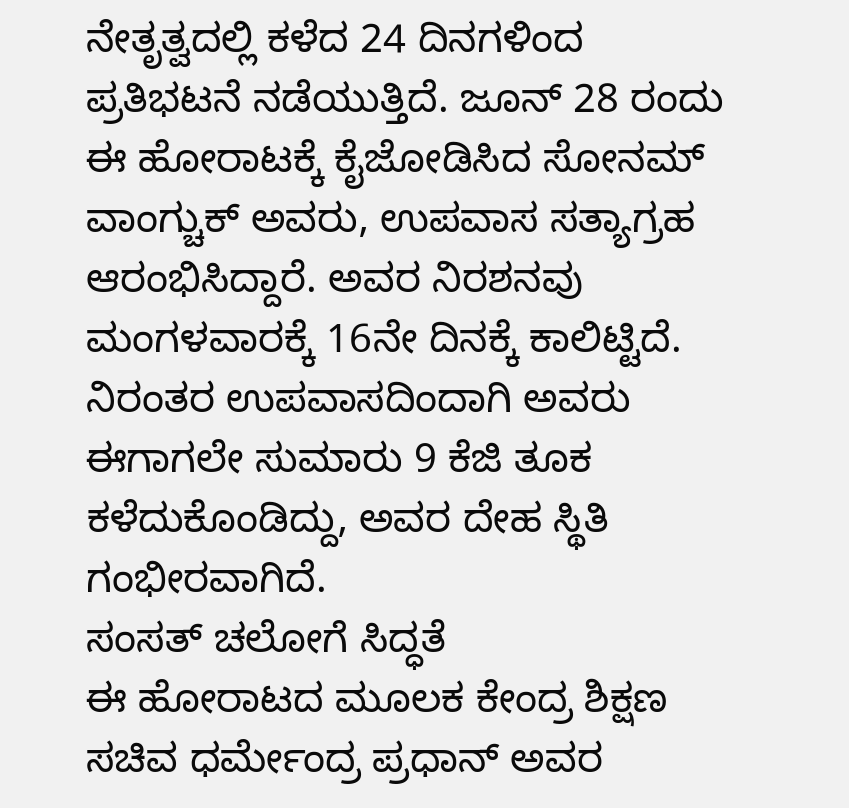ನೇತೃತ್ವದಲ್ಲಿ ಕಳೆದ 24 ದಿನಗಳಿಂದ ಪ್ರತಿಭಟನೆ ನಡೆಯುತ್ತಿದೆ. ಜೂನ್ 28 ರಂದು ಈ ಹೋರಾಟಕ್ಕೆ ಕೈಜೋಡಿಸಿದ ಸೋನಮ್ ವಾಂಗ್ಚುಕ್ ಅವರು, ಉಪವಾಸ ಸತ್ಯಾಗ್ರಹ ಆರಂಭಿಸಿದ್ದಾರೆ. ಅವರ ನಿರಶನವು ಮಂಗಳವಾರಕ್ಕೆ 16ನೇ ದಿನಕ್ಕೆ ಕಾಲಿಟ್ಟಿದೆ. ನಿರಂತರ ಉಪವಾಸದಿಂದಾಗಿ ಅವರು ಈಗಾಗಲೇ ಸುಮಾರು 9 ಕೆಜಿ ತೂಕ ಕಳೆದುಕೊಂಡಿದ್ದು, ಅವರ ದೇಹ ಸ್ಥಿತಿ ಗಂಭೀರವಾಗಿದೆ.
ಸಂಸತ್ ಚಲೋಗೆ ಸಿದ್ಧತೆ
ಈ ಹೋರಾಟದ ಮೂಲಕ ಕೇಂದ್ರ ಶಿಕ್ಷಣ ಸಚಿವ ಧರ್ಮೇಂದ್ರ ಪ್ರಧಾನ್ ಅವರ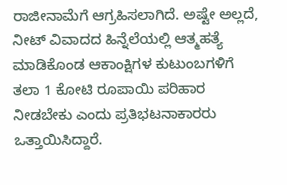ರಾಜೀನಾಮೆಗೆ ಆಗ್ರಹಿಸಲಾಗಿದೆ. ಅಷ್ಟೇ ಅಲ್ಲದೆ, ನೀಟ್ ವಿವಾದದ ಹಿನ್ನೆಲೆಯಲ್ಲಿ ಆತ್ಮಹತ್ಯೆ ಮಾಡಿಕೊಂಡ ಆಕಾಂಕ್ಷಿಗಳ ಕುಟುಂಬಗಳಿಗೆ ತಲಾ 1 ಕೋಟಿ ರೂಪಾಯಿ ಪರಿಹಾರ ನೀಡಬೇಕು ಎಂದು ಪ್ರತಿಭಟನಾಕಾರರು ಒತ್ತಾಯಿಸಿದ್ದಾರೆ.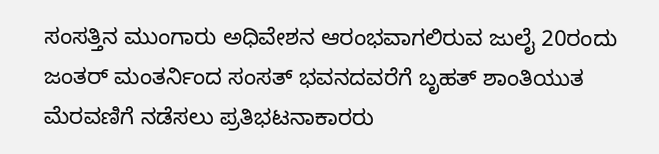ಸಂಸತ್ತಿನ ಮುಂಗಾರು ಅಧಿವೇಶನ ಆರಂಭವಾಗಲಿರುವ ಜುಲೈ 20ರಂದು ಜಂತರ್ ಮಂತರ್ನಿಂದ ಸಂಸತ್ ಭವನದವರೆಗೆ ಬೃಹತ್ ಶಾಂತಿಯುತ ಮೆರವಣಿಗೆ ನಡೆಸಲು ಪ್ರತಿಭಟನಾಕಾರರು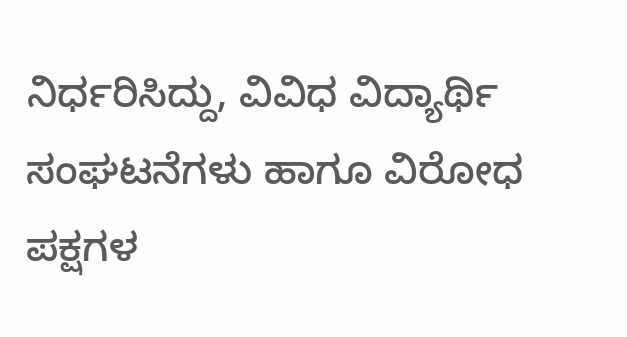ನಿರ್ಧರಿಸಿದ್ದು, ವಿವಿಧ ವಿದ್ಯಾರ್ಥಿ ಸಂಘಟನೆಗಳು ಹಾಗೂ ವಿರೋಧ ಪಕ್ಷಗಳ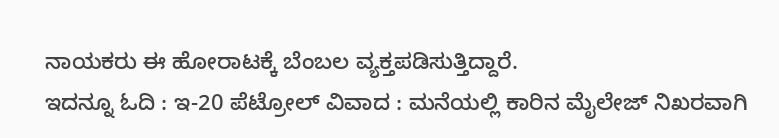ನಾಯಕರು ಈ ಹೋರಾಟಕ್ಕೆ ಬೆಂಬಲ ವ್ಯಕ್ತಪಡಿಸುತ್ತಿದ್ದಾರೆ.
ಇದನ್ನೂ ಓದಿ : ಇ-20 ಪೆಟ್ರೋಲ್ ವಿವಾದ : ಮನೆಯಲ್ಲಿ ಕಾರಿನ ಮೈಲೇಜ್ ನಿಖರವಾಗಿ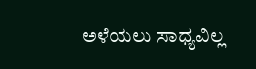ಅಳೆಯಲು ಸಾಧ್ಯವಿಲ್ಲ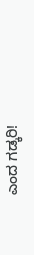ಎಂದ ಗಡ್ಕರಿ!